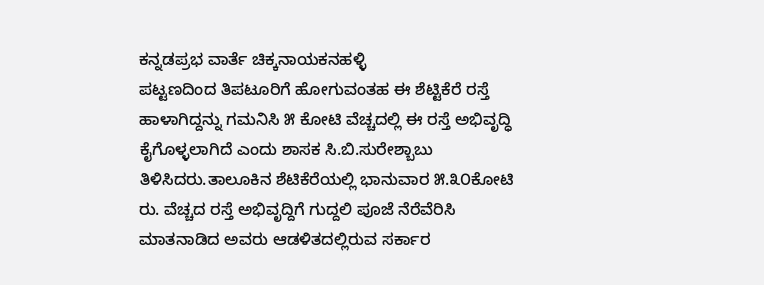ಕನ್ನಡಪ್ರಭ ವಾರ್ತೆ ಚಿಕ್ಕನಾಯಕನಹಳ್ಳಿ
ಪಟ್ಟಣದಿಂದ ತಿಪಟೂರಿಗೆ ಹೋಗುವಂತಹ ಈ ಶೆಟ್ಟಿಕೆರೆ ರಸ್ತೆ ಹಾಳಾಗಿದ್ದನ್ನು ಗಮನಿಸಿ ೫ ಕೋಟಿ ವೆಚ್ಚದಲ್ಲಿ ಈ ರಸ್ತೆ ಅಭಿವೃದ್ಧಿ ಕೈಗೊಳ್ಳಲಾಗಿದೆ ಎಂದು ಶಾಸಕ ಸಿ.ಬಿ.ಸುರೇಶ್ಬಾಬು ತಿಳಿಸಿದರು.ತಾಲೂಕಿನ ಶೆಟಿಕೆರೆಯಲ್ಲಿ ಭಾನುವಾರ ೫.೩೦ಕೋಟಿ ರು. ವೆಚ್ಚದ ರಸ್ತೆ ಅಭಿವೃದ್ದಿಗೆ ಗುದ್ದಲಿ ಪೂಜೆ ನೆರೆವೆರಿಸಿ ಮಾತನಾಡಿದ ಅವರು ಆಡಳಿತದಲ್ಲಿರುವ ಸರ್ಕಾರ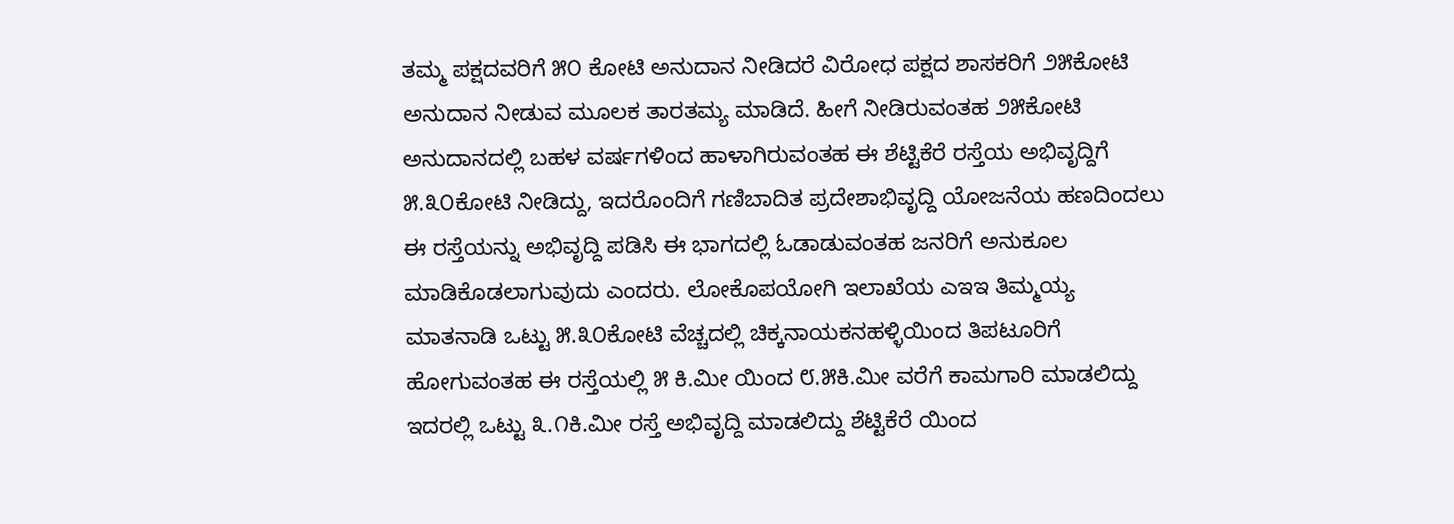ತಮ್ಮ ಪಕ್ಷದವರಿಗೆ ೫೦ ಕೋಟಿ ಅನುದಾನ ನೀಡಿದರೆ ವಿರೋಧ ಪಕ್ಷದ ಶಾಸಕರಿಗೆ ೨೫ಕೋಟಿ ಅನುದಾನ ನೀಡುವ ಮೂಲಕ ತಾರತಮ್ಯ ಮಾಡಿದೆ. ಹೀಗೆ ನೀಡಿರುವಂತಹ ೨೫ಕೋಟಿ ಅನುದಾನದಲ್ಲಿ ಬಹಳ ವರ್ಷಗಳಿಂದ ಹಾಳಾಗಿರುವಂತಹ ಈ ಶೆಟ್ಟಿಕೆರೆ ರಸ್ತೆಯ ಅಭಿವೃದ್ದಿಗೆ ೫.೩೦ಕೋಟಿ ನೀಡಿದ್ದು, ಇದರೊಂದಿಗೆ ಗಣಿಬಾದಿತ ಪ್ರದೇಶಾಭಿವೃದ್ದಿ ಯೋಜನೆಯ ಹಣದಿಂದಲು ಈ ರಸ್ತೆಯನ್ನು ಅಭಿವೃದ್ದಿ ಪಡಿಸಿ ಈ ಭಾಗದಲ್ಲಿ ಓಡಾಡುವಂತಹ ಜನರಿಗೆ ಅನುಕೂಲ ಮಾಡಿಕೊಡಲಾಗುವುದು ಎಂದರು. ಲೋಕೊಪಯೋಗಿ ಇಲಾಖೆಯ ಎಇಇ ತಿಮ್ಮಯ್ಯ ಮಾತನಾಡಿ ಒಟ್ಟು ೫.೩೦ಕೋಟಿ ವೆಚ್ಚದಲ್ಲಿ ಚಿಕ್ಕನಾಯಕನಹಳ್ಳಿಯಿಂದ ತಿಪಟೂರಿಗೆ ಹೋಗುವಂತಹ ಈ ರಸ್ತೆಯಲ್ಲಿ ೫ ಕಿ.ಮೀ ಯಿಂದ ೮.೫ಕಿ.ಮೀ ವರೆಗೆ ಕಾಮಗಾರಿ ಮಾಡಲಿದ್ದು ಇದರಲ್ಲಿ ಒಟ್ಟು ೩.೧ಕಿ.ಮೀ ರಸ್ತೆ ಅಭಿವೃದ್ದಿ ಮಾಡಲಿದ್ದು ಶೆಟ್ಟಿಕೆರೆ ಯಿಂದ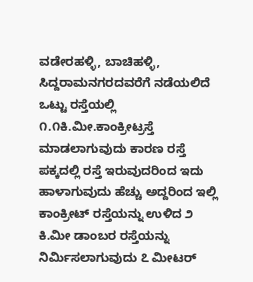ವಡೇರಹಳ್ಳಿ, ಬಾಚಿಹಳ್ಳಿ, ಸಿದ್ದರಾಮನಗರದವರೆಗೆ ನಡೆಯಲಿದೆ ಒಟ್ಟು ರಸ್ತೆಯಲ್ಲಿ ೧.೧ಕಿ.ಮೀ.ಕಾಂಕ್ರೀಟ್ರಸ್ತೆ ಮಾಡಲಾಗುವುದು ಕಾರಣ ರಸ್ತೆ ಪಕ್ಕದಲ್ಲಿ ರಸ್ತೆ ಇರುವುದರಿಂದ ಇದು ಹಾಳಾಗುವುದು ಹೆಚ್ಚು ಅದ್ದರಿಂದ ಇಲ್ಲಿ ಕಾಂಕ್ರೀಟ್ ರಸ್ತೆಯನ್ನು ಉಳಿದ ೨ ಕಿ.ಮೀ ಡಾಂಬರ ರಸ್ತೆಯನ್ನು ನಿರ್ಮಿಸಲಾಗುವುದು ೭ ಮೀಟರ್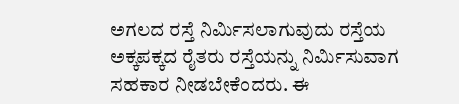ಅಗಲದ ರಸ್ತೆ ನಿರ್ಮಿಸಲಾಗುವುದು ರಸ್ತೆಯ ಅಕ್ಕಪಕ್ಕದ ರೈತರು ರಸ್ತೆಯನ್ನು ನಿರ್ಮಿಸುವಾಗ ಸಹಕಾರ ನೀಡಬೇಕೆಂದರು. ಈ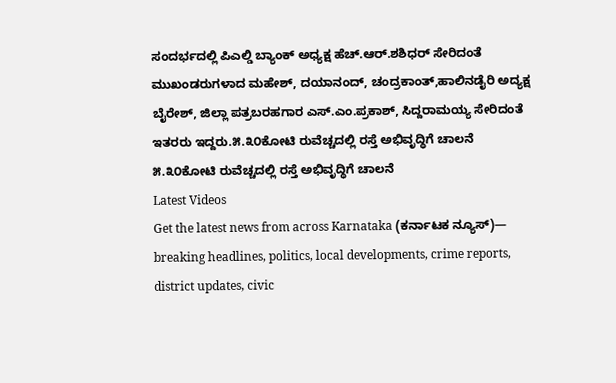ಸಂದರ್ಭದಲ್ಲಿ ಪಿಎಲ್ಡಿ ಬ್ಯಾಂಕ್ ಅಧ್ಯಕ್ಷ ಹೆಚ್.ಆರ್.ಶಶಿಧರ್ ಸೇರಿದಂತೆ ಮುಖಂಡರುಗಳಾದ ಮಹೇಶ್, ದಯಾನಂದ್, ಚಂದ್ರಕಾಂತ್,ಹಾಲಿನಡೈರಿ ಅದ್ಯಕ್ಷ ಬೈರೇಶ್, ಜಿಲ್ಲಾ ಪತ್ರಬರಹಗಾರ ಎಸ್.ಎಂ.ಪ್ರಕಾಶ್, ಸಿದ್ದರಾಮಯ್ಯ ಸೇರಿದಂತೆ ಇತರರು ಇದ್ದರು.೫.೩೦ಕೋಟಿ ರುವೆಚ್ಚದಲ್ಲಿ ರಸ್ತೆ ಅಭಿವೃದ್ಧಿಗೆ ಚಾಲನೆ
೫.೩೦ಕೋಟಿ ರುವೆಚ್ಚದಲ್ಲಿ ರಸ್ತೆ ಅಭಿವೃದ್ಧಿಗೆ ಚಾಲನೆ
Latest Videos
Get the latest news from across Karnataka (ಕರ್ನಾಟಕ ನ್ಯೂಸ್)— breaking headlines, politics, local developments, crime reports, district updates, civic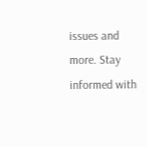issues and more. Stay informed with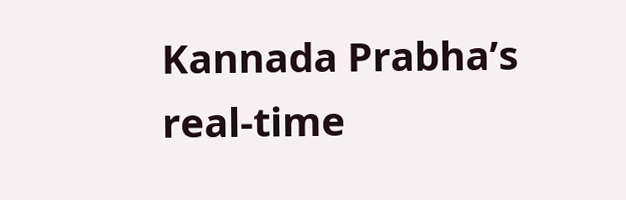Kannada Prabha’s real‑time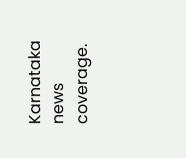Karnataka news coverage.